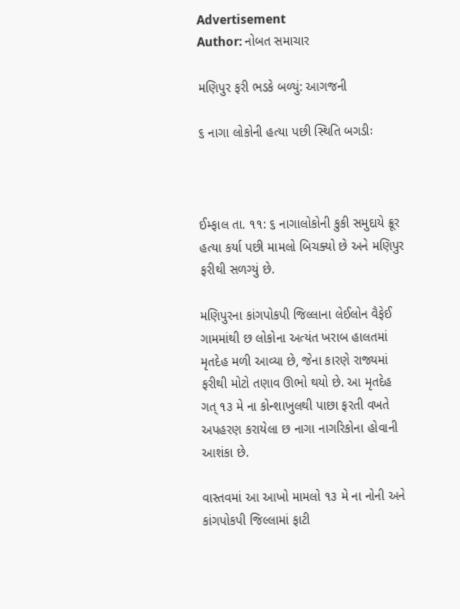Advertisement
Author: નોબત સમાચાર

મણિપુર ફરી ભડકે બળ્યું: આગજની

૬ નાગા લોકોની હત્યા પછી સ્થિતિ બગડીઃ



ઈમ્ફાલ તા. ૧૧: ૬ નાગાલોકોની કુકી સમુદાયે ક્રૂર હત્યા કર્યા પછી મામલો બિચક્યો છે અને મણિપુર ફરીથી સળગ્યું છે.

મણિપુરના કાંગપોકપી જિલ્લાના લેઈલોન વૈફેઈ ગામમાંથી છ લોકોના અત્યંત ખરાબ હાલતમાં મૃતદેહ મળી આવ્યા છે, જેના કારણે રાજ્યમાં ફરીથી મોટો તણાવ ઊભો થયો છે. આ મૃતદેહ ગત્ ૧૩ મે ના કોન્શાખુલથી પાછા ફરતી વખતે અપહરણ કરાયેલા છ નાગા નાગરિકોના હોવાની આશંકા છે.

વાસ્તવમાં આ આખો મામલો ૧૩ મે ના નોની અને કાંગપોકપી જિલ્લામાં ફાટી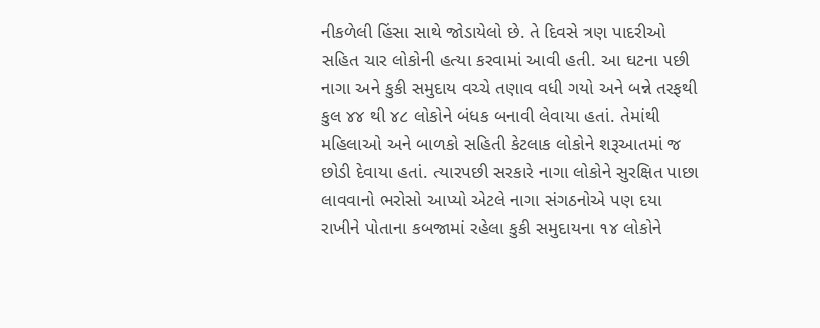નીકળેલી હિંસા સાથે જોડાયેલો છે. તે દિવસે ત્રણ પાદરીઓ સહિત ચાર લોકોની હત્યા કરવામાં આવી હતી. આ ઘટના પછી નાગા અને કુકી સમુદાય વચ્ચે તણાવ વધી ગયો અને બન્ને તરફથી કુલ ૪૪ થી ૪૮ લોકોને બંધક બનાવી લેવાયા હતાં. તેમાંથી મહિલાઓ અને બાળકો સહિતી કેટલાક લોકોને શરૂઆતમાં જ છોડી દેવાયા હતાં. ત્યારપછી સરકારે નાગા લોકોને સુરક્ષિત પાછા લાવવાનો ભરોસો આપ્યો એટલે નાગા સંગઠનોએ પણ દયા રાખીને પોતાના કબજામાં રહેલા કુકી સમુદાયના ૧૪ લોકોને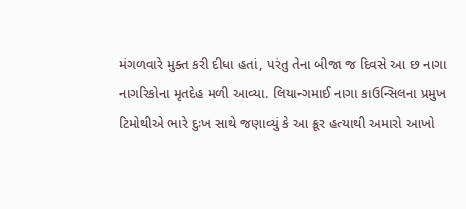મંગળવારે મુક્ત કરી દીધા હતાં, પરંતુ તેના બીજા જ દિવસે આ છ નાગા નાગરિકોના મૃતદેહ મળી આવ્યા. લિયાન્ગમાઈ નાગા કાઉન્સિલના પ્રમુખ ટિમોથીએ ભારે દુઃખ સાથે જણાવ્યું કે આ ક્રૂર હત્યાથી અમારો આખો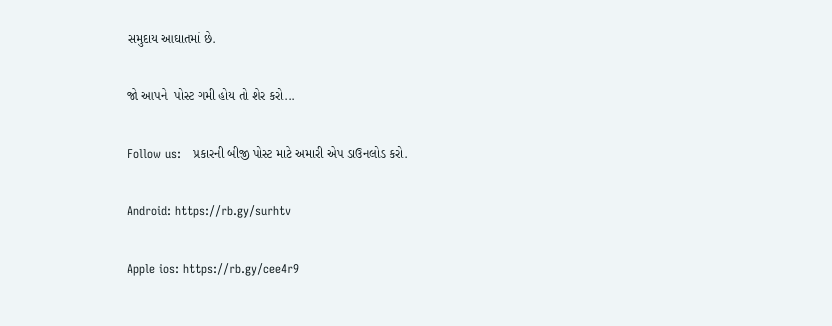સમુદાય આઘાતમાં છે.

જો આપને  પોસ્ટ ગમી હોય તો શેર કરો...

Follow us:   પ્રકારની બીજી પોસ્ટ માટે અમારી એપ ડાઉનલોડ કરો.

Android: https://rb.gy/surhtv

Apple ios: https://rb.gy/cee4r9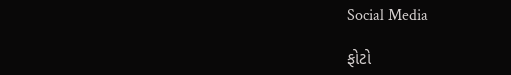Social Media

ફોટો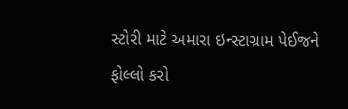સ્ટોરી માટે અમારા ઇન્સ્ટાગ્રામ પેઈજને ફોલ્લો કરો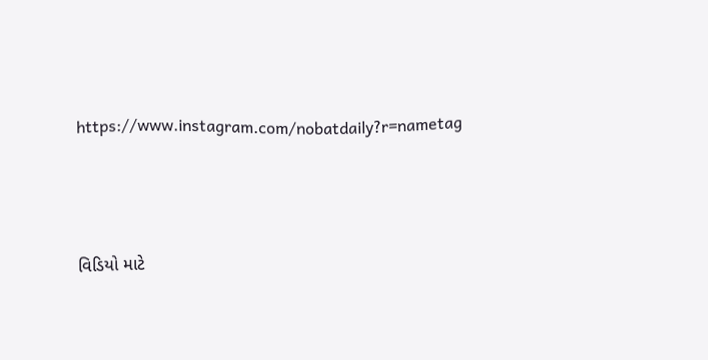https://www.instagram.com/nobatdaily?r=nametag



વિડિયો માટે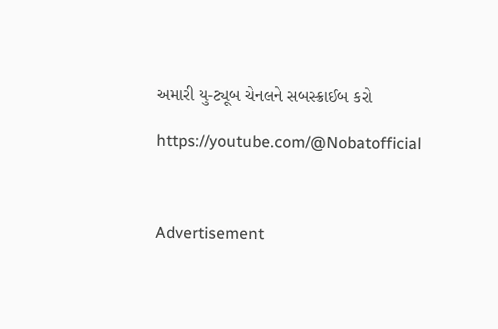અમારી યુ-ટ્યૂબ ચેનલને સબસ્ક્રાઈબ કરો

https://youtube.com/@Nobatofficial



Advertisement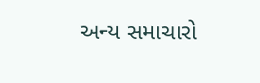અન્ય સમાચારો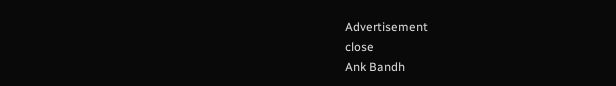Advertisement
close
Ank Bandh